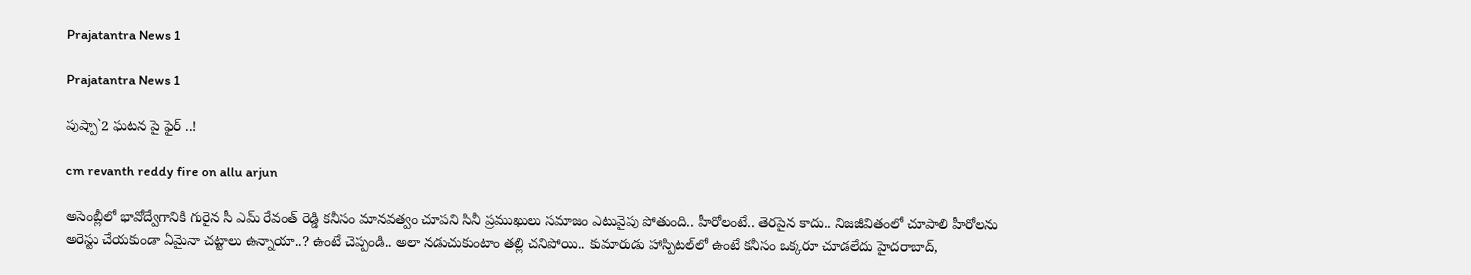Prajatantra News 1

Prajatantra News 1

పుష్పా`2 ఘటన పై ఫైర్ ..!

cm revanth reddy fire on allu arjun

అసెంబ్లీలో భావోద్వేగానికి గురైన సీ ఎమ్ రేవంత్ రెడ్డి కనీసం మానవత్వం చూపని సినీ ప్రముఖులు సమాజం ఎటువైపు పోతుంది.. హీరోలంటే.. తెరపైన కాదు.. నిజజీవితంలో చూపాలి హీరోలను అరెస్టు చేయకుండా ఏమైనా చట్టాలు ఉన్నాయా..? ఉంటే చెప్పండి.. అలా నడుచుకుంటాం తల్లి చనిపోయి.. కుమారుడు హాస్పిటల్‌లో ఉంటే కనీసం ఒక్కరూ చూడలేదు హైదరాబాద్,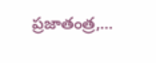ప్రజాతంత్ర,…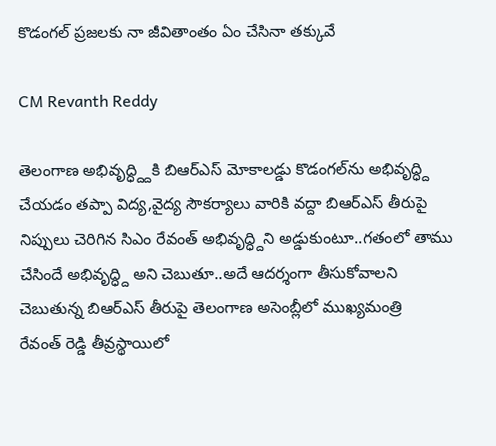కొడంగల్‌ ‌ప్రజలకు నా జీవితాంతం ఏం చేసినా తక్కువే

CM Revanth Reddy

తెలంగాణ అభివృద్ధ్ద్దికి బిఆర్‌ఎస్‌ ‌మోకాలడ్డు కొడంగల్‌ను అభివృద్ధ్ది చేయడం తప్పా విద్య,వైద్య సౌకర్యాలు వారికి వద్దా బిఆర్‌ఎస్‌ ‌తీరుపై నిప్పులు చెరిగిన సిఎం రేవంత్‌ అభివృద్ధ్దిని అడ్డుకుంటూ..గతంలో తాము చేసిందే అభివృద్ధ్ది అని చెబుతూ..అదే ఆదర్శంగా తీసుకోవాలని చెబుతున్న బిఆర్‌ఎస్‌ ‌తీరుపై తెలంగాణ అసెంబ్లీలో ముఖ్యమంత్రి రేవంత్‌ ‌రెడ్డి తీవ్రస్థాయిలో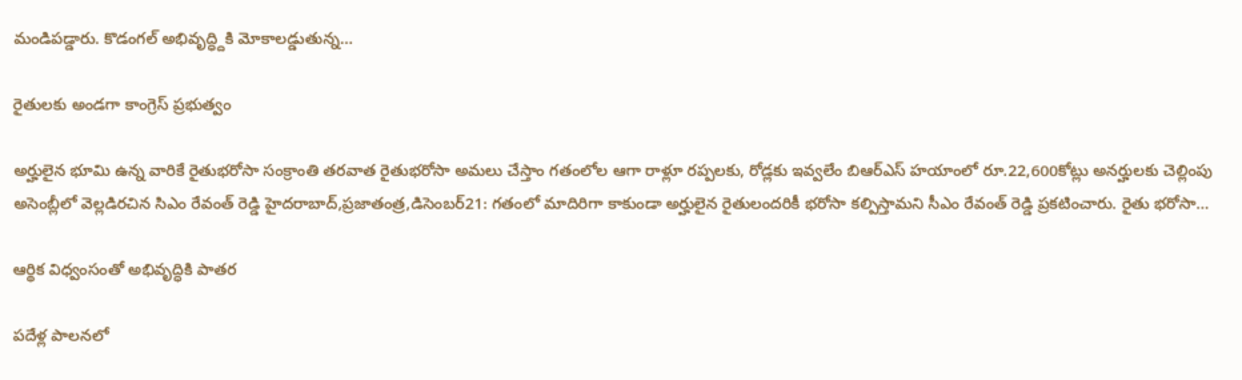మండిపడ్డారు. కొడంగల్‌ అభివృద్ధ్దికి మోకాలడ్డుతున్న…

రైతులకు అండగా కాంగ్రెస్‌ ప్రభుత్వం

అర్హులైన భూమి ఉన్న వారికే రైతుభరోసా సంక్రాంతి తరవాత రైతుభరోసా అమలు చేస్తాం గతంలోల ఆగా రాళ్లూ రప్పలకు, రోడ్లకు ఇవ్వలేం బిఆర్‌ఎస్‌ హయాంలో రూ.22,600కోట్లు అనర్హులకు చెల్లింపు అసెంబ్లీలో వెల్లడిరచిన సిఎం రేవంత్‌ రెడ్డి హైదరాబాద్‌,ప్రజాతంత్ర,డిసెంబర్‌21: గతంలో మాదిరిగా కాకుండా అర్హులైన రైతులందరికీ భరోసా కల్పిస్తామని సీఎం రేవంత్‌ రెడ్డి ప్రకటించారు. రైతు భరోసా…

ఆర్థిక విధ్వంసంతో అభివృద్ధికి పాతర

పదేళ్ల పాలనలో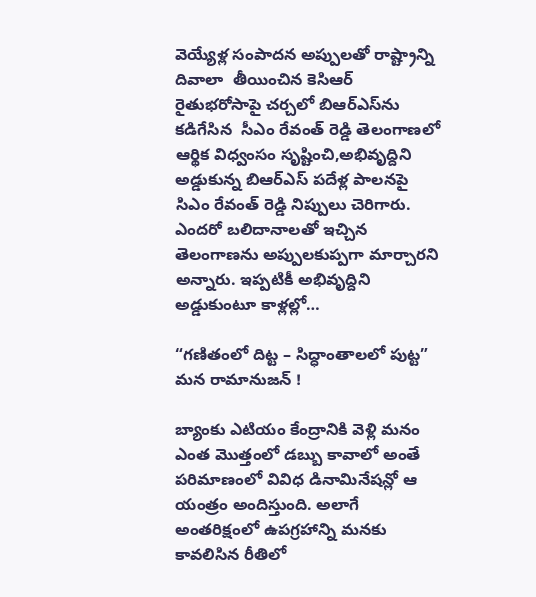వెయ్యేళ్ల సంపాదన అప్పులతో రాష్ట్రాన్ని దివాలా  తీయించిన కెసిఆర్‌ రైతుభరోసాపై చర్చలో బిఆర్‌ఎస్‌ను కడిగేసిన  సీఎం రేవంత్‌ రెడ్డి తెలంగాణలో ఆర్థిక విధ్వంసం సృష్టించి,అభివృద్దిని అడ్డుకున్న బిఆర్‌ఎస్‌ పదేళ్ల పాలనపై సిఎం రేవంత్‌ రెడ్డి నిప్పులు చెరిగారు. ఎందరో బలిదానాలతో ఇచ్చిన తెలంగాణను అప్పులకుప్పగా మార్చారని అన్నారు. ఇప్పటికీ అభివృద్దిని అడ్డుకుంటూ కాళ్లల్లో…

“గణితంలో దిట్ట – సిద్ధాంతాలలో పుట్ట” మన రామానుజన్ !

బ్యాంకు ఎటియం కేంద్రానికి వెళ్లి మనం ఎంత మొత్తంలో డబ్బు కావాలో అంతే పరిమాణంలో వివిధ డినామినేషన్లో ఆ యంత్రం అందిస్తుంది. అలాగే అంతరిక్షంలో ఉపగ్రహాన్ని మనకు కావలిసిన రీతిలో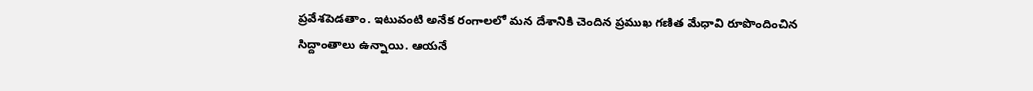ప్రవేశపెడతాం. ఇటువంటి అనేక రంగాలలో మన దేశానికి చెందిన ప్రముఖ గణిత మేధావి రూపొందించిన సిద్దాంతాలు ఉన్నాయి. ఆయనే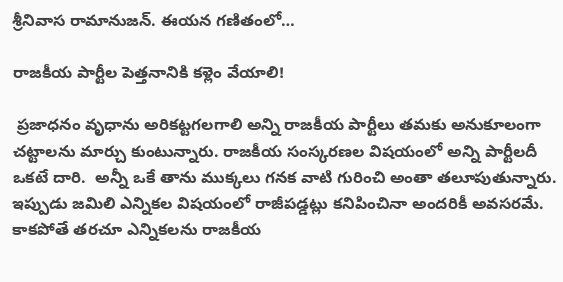శ్రీనివాస రామానుజన్. ఈయన గణితంలో…

రాజకీయ పార్టీల పెత్తనానికి కళ్లెం వేయాలి!

 ప్రజాధనం వృధాను అరికట్టగలగాలి అన్ని రాజకీయ పార్టీలు తమకు అనుకూలంగా చట్టాలను మార్చు కుంటున్నారు. రాజకీయ సంస్కరణల విషయంలో అన్ని పార్టీలదీ ఒకటే దారి.  అన్నీ ఒకే తాను ముక్కలు గనక వాటి గురించి అంతా తలూపుతున్నారు. ఇప్పుడు జమిలి ఎన్నికల విషయంలో రాజీపడ్డట్లు కనిపించినా అందరికీ అవసరమే. కాకపోతే తరచూ ఎన్నికలను రాజకీయ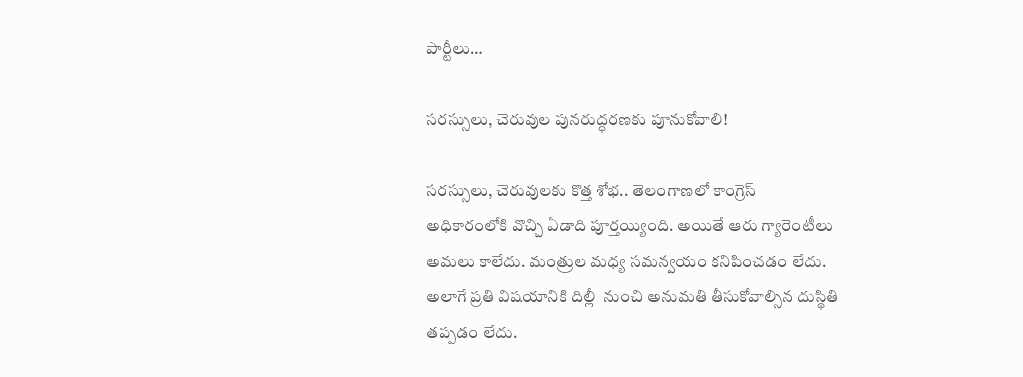పార్టీలు…

సరస్సులు, చెరువుల పునరుద్ధరణకు పూనుకోవాలి!

సరస్సులు, చెరువులకు కొత్త శోభ.. తెలంగాణలో కాంగ్రెస్‌ అధికారంలోకి వొచ్చి ఏడాది పూర్తయ్యింది. అయితే ఆరు గ్యారెంటీలు అమలు కాలేదు. మంత్రుల మధ్య సమన్వయం కనిపించడం లేదు. అలాగే ప్రతి విషయానికి దిల్లీ  నుంచి అనుమతి తీసుకోవాల్సిన దుస్థితి తప్పడం లేదు.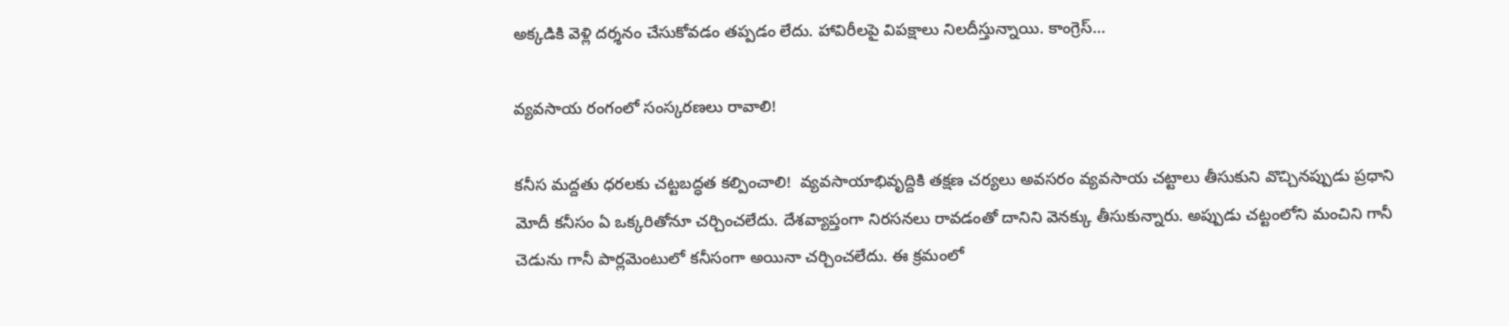అక్కడికి వెళ్లి దర్శనం చేసుకోవడం తప్పడం లేదు. హావిరీలపై విపక్షాలు నిలదీస్తున్నాయి. కాంగ్రెస్‌…

వ్యవసాయ రంగంలో సంస్కరణలు రావాలి!

కనీస మద్దతు ధరలకు చట్టబద్ధత కల్పించాలి!  వ్యవసాయాభివృద్దికి తక్షణ చర్యలు అవసరం వ్యవసాయ చట్టాలు తీసుకుని వొచ్చినప్పుడు ప్రధాని మోదీ కనీసం ఏ ఒక్కరితోనూ చర్చించలేదు. దేశవ్యాప్తంగా నిరసనలు రావడంతో దానిని వెనక్కు తీసుకున్నారు. అప్పుడు చట్టంలోని మంచిని గానీ చెడును గానీ పార్లమెంటులో కనీసంగా అయినా చర్చించలేదు. ఈ క్రమంలో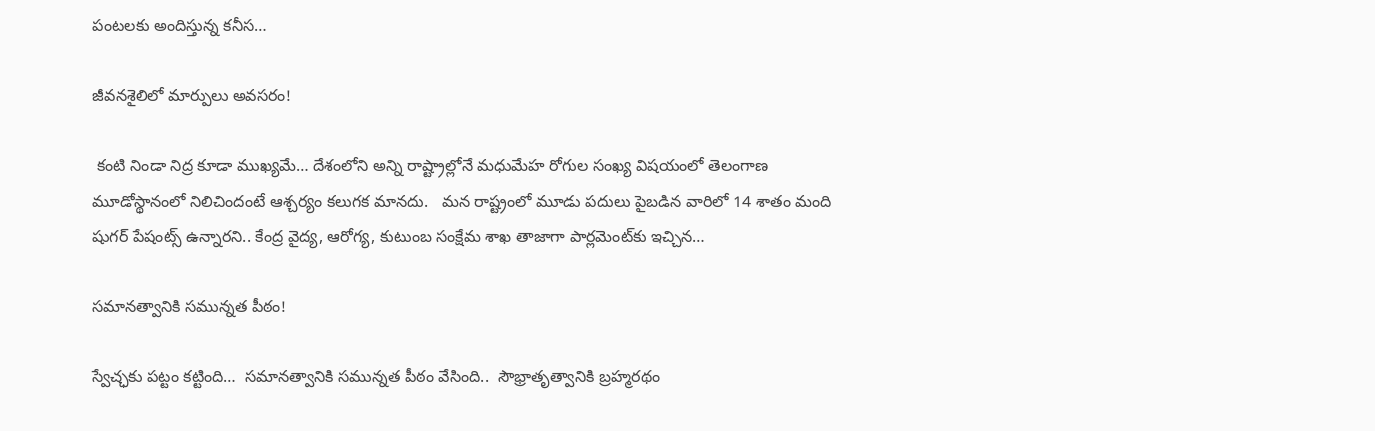పంటలకు అందిస్తున్న కనీస…

జీవనశైలిలో మార్పులు అవసరం!

 కంటి నిండా నిద్ర కూడా ముఖ్యమే… దేశంలోని అన్ని రాష్ట్రాల్లోనే మధుమేహ రోగుల సంఖ్య విషయంలో తెలంగాణ మూడోస్థానంలో నిలిచిందంటే ఆశ్చర్యం కలుగక మానదు.   మన రాష్ట్రంలో మూడు పదులు పైబడిన వారిలో 14 శాతం మంది షుగర్‌ పేషంట్స్‌ ఉన్నారని.. కేంద్ర వైద్య, ఆరోగ్య, కుటుంబ సంక్షేమ శాఖ తాజాగా పార్లమెంట్‌కు ఇచ్చిన…

సమానత్వానికి సమున్నత పీఠం!

స్వేచ్ఛకు పట్టం కట్టింది…  సమానత్వానికి సమున్నత పీఠం వేసింది..  సౌభ్రాతృత్వానికి బ్రహ్మరథం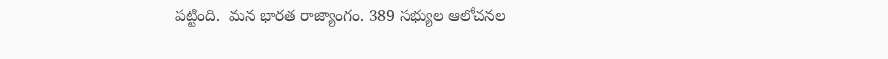పట్టింది.  మన భారత రాజ్యాంగం. 389 సభ్యుల ఆలోచనల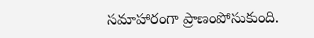సమాహారంగా ప్రాణంపోసుకుంది.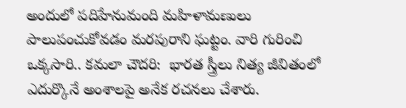అందులో పదిహేనుమంది మహిళామణులు పాలుపంచుకోవడం మరపురాని ఘట్టం. వారి గురించి ఒక్కసారి.. కమలా చౌదరి:  భారత స్త్రీలు నిత్య జీవితంలో ఎదుర్కొనే అంశాలపై అనేక రచనలు చేశారు.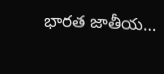భారత జాతీయ…